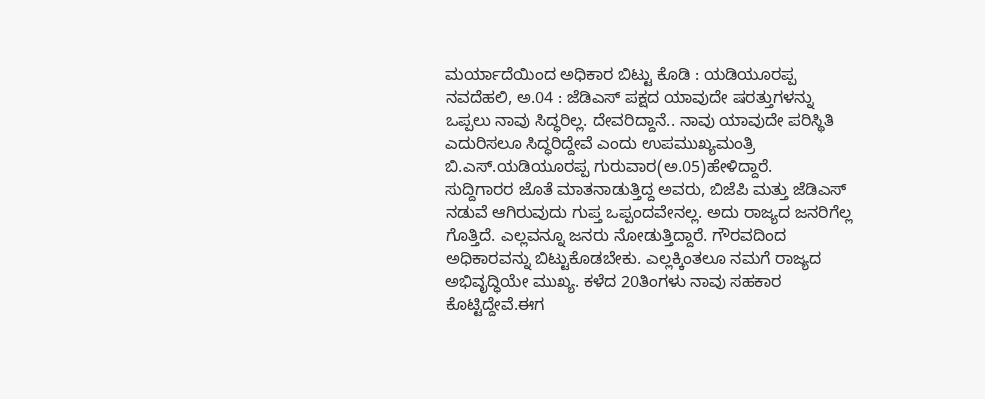ಮರ್ಯಾದೆಯಿಂದ ಅಧಿಕಾರ ಬಿಟ್ಟು ಕೊಡಿ : ಯಡಿಯೂರಪ್ಪ
ನವದೆಹಲಿ, ಅ.04 : ಜೆಡಿಎಸ್ ಪಕ್ಷದ ಯಾವುದೇ ಷರತ್ತುಗಳನ್ನು ಒಪ್ಪಲು ನಾವು ಸಿದ್ಧರಿಲ್ಲ. ದೇವರಿದ್ದಾನೆ.. ನಾವು ಯಾವುದೇ ಪರಿಸ್ಥಿತಿ ಎದುರಿಸಲೂ ಸಿದ್ಧರಿದ್ದೇವೆ ಎಂದು ಉಪಮುಖ್ಯಮಂತ್ರಿ ಬಿ.ಎಸ್.ಯಡಿಯೂರಪ್ಪ ಗುರುವಾರ(ಅ.05)ಹೇಳಿದ್ದಾರೆ.
ಸುದ್ದಿಗಾರರ ಜೊತೆ ಮಾತನಾಡುತ್ತಿದ್ದ ಅವರು, ಬಿಜೆಪಿ ಮತ್ತು ಜೆಡಿಎಸ್ ನಡುವೆ ಆಗಿರುವುದು ಗುಪ್ತ ಒಪ್ಪಂದವೇನಲ್ಲ. ಅದು ರಾಜ್ಯದ ಜನರಿಗೆಲ್ಲ ಗೊತ್ತಿದೆ. ಎಲ್ಲವನ್ನೂ ಜನರು ನೋಡುತ್ತಿದ್ದಾರೆ. ಗೌರವದಿಂದ ಅಧಿಕಾರವನ್ನು ಬಿಟ್ಟುಕೊಡಬೇಕು. ಎಲ್ಲಕ್ಕಿಂತಲೂ ನಮಗೆ ರಾಜ್ಯದ ಅಭಿವೃದ್ಧಿಯೇ ಮುಖ್ಯ. ಕಳೆದ 20ತಿಂಗಳು ನಾವು ಸಹಕಾರ ಕೊಟ್ಟಿದ್ದೇವೆ.ಈಗ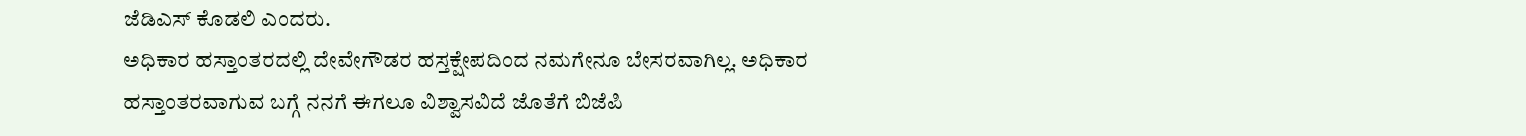ಜೆಡಿಎಸ್ ಕೊಡಲಿ ಎಂದರು.
ಅಧಿಕಾರ ಹಸ್ತಾಂತರದಲ್ಲಿ ದೇವೇಗೌಡರ ಹಸ್ತಕ್ಷೇಪದಿಂದ ನಮಗೇನೂ ಬೇಸರವಾಗಿಲ್ಲ. ಅಧಿಕಾರ ಹಸ್ತಾಂತರವಾಗುವ ಬಗ್ಗೆ ನನಗೆ ಈಗಲೂ ವಿಶ್ವಾಸವಿದೆ ಜೊತೆಗೆ ಬಿಜೆಪಿ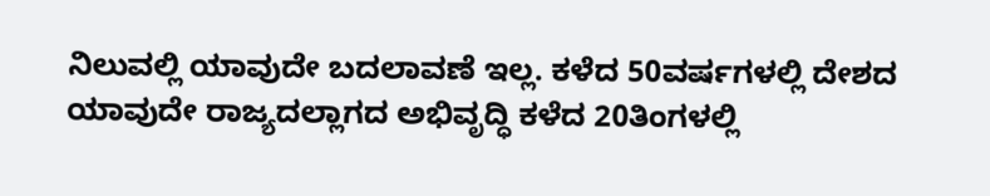ನಿಲುವಲ್ಲಿ ಯಾವುದೇ ಬದಲಾವಣೆ ಇಲ್ಲ. ಕಳೆದ 50ವರ್ಷಗಳಲ್ಲಿ ದೇಶದ ಯಾವುದೇ ರಾಜ್ಯದಲ್ಲಾಗದ ಅಭಿವೃದ್ಧಿ ಕಳೆದ 20ತಿಂಗಳಲ್ಲಿ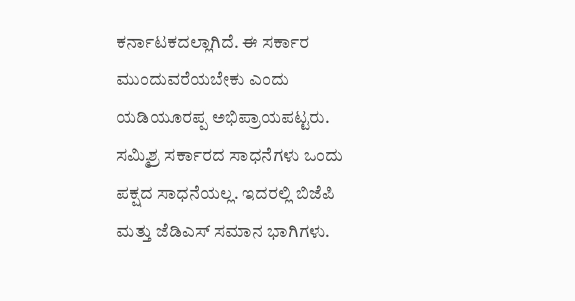ಕರ್ನಾಟಕದಲ್ಲಾಗಿದೆ. ಈ ಸರ್ಕಾರ ಮುಂದುವರೆಯಬೇಕು ಎಂದು ಯಡಿಯೂರಪ್ಪ ಅಭಿಪ್ರಾಯಪಟ್ಟರು.
ಸಮ್ಮಿಶ್ರ ಸರ್ಕಾರದ ಸಾಧನೆಗಳು ಒಂದು ಪಕ್ಷದ ಸಾಧನೆಯಲ್ಲ. ಇದರಲ್ಲಿ ಬಿಜೆಪಿ ಮತ್ತು ಜೆಡಿಎಸ್ ಸಮಾನ ಭಾಗಿಗಳು.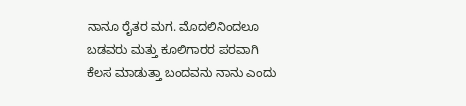ನಾನೂ ರೈತರ ಮಗ. ಮೊದಲಿನಿಂದಲೂ ಬಡವರು ಮತ್ತು ಕೂಲಿಗಾರರ ಪರವಾಗಿ ಕೆಲಸ ಮಾಡುತ್ತಾ ಬಂದವನು ನಾನು ಎಂದು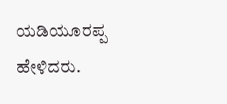ಯಡಿಯೂರಪ್ಪ ಹೇಳಿದರು.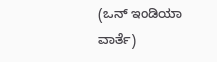(ಒನ್ ಇಂಡಿಯಾ ವಾರ್ತೆ)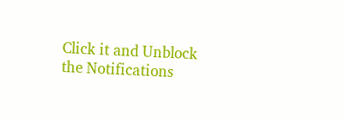Click it and Unblock the Notifications